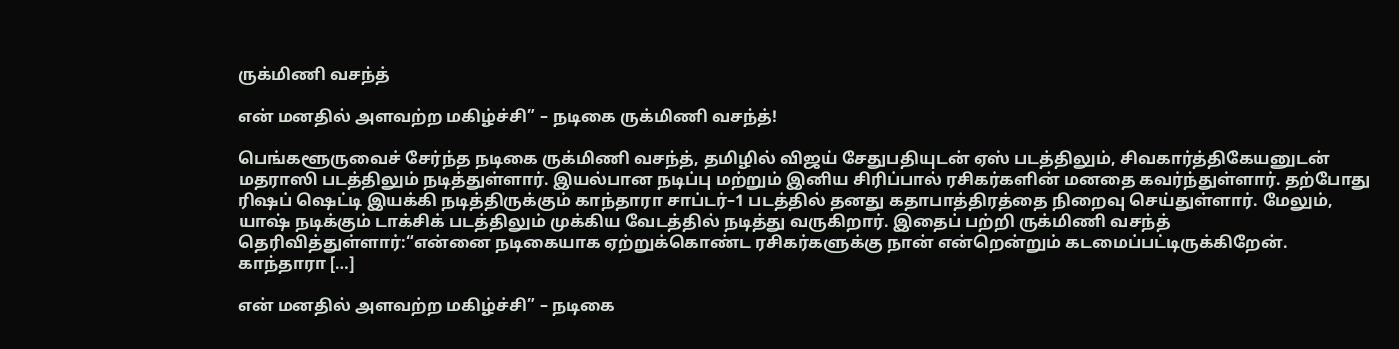ருக்மிணி வசந்த்

என் மனதில் அளவற்ற மகிழ்ச்சி” – நடிகை ருக்மிணி வசந்த்!

பெங்களூருவைச் சேர்ந்த நடிகை ருக்மிணி வசந்த், தமிழில் விஜய் சேதுபதியுடன் ஏஸ் படத்திலும், சிவகார்த்திகேயனுடன் மதராஸி படத்திலும் நடித்துள்ளார். இயல்பான நடிப்பு மற்றும் இனிய சிரிப்பால் ரசிகர்களின் மனதை கவர்ந்துள்ளார். தற்போது ரிஷப் ஷெட்டி இயக்கி நடித்திருக்கும் காந்தாரா சாப்டர்–1 படத்தில் தனது கதாபாத்திரத்தை நிறைவு செய்துள்ளார். மேலும், யாஷ் நடிக்கும் டாக்சிக் படத்திலும் முக்கிய வேடத்தில் நடித்து வருகிறார். இதைப் பற்றி ருக்மிணி வசந்த் தெரிவித்துள்ளார்:“என்னை நடிகையாக ஏற்றுக்கொண்ட ரசிகர்களுக்கு நான் என்றென்றும் கடமைப்பட்டிருக்கிறேன். காந்தாரா […]

என் மனதில் அளவற்ற மகிழ்ச்சி” – நடிகை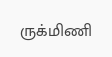ருக்மிணி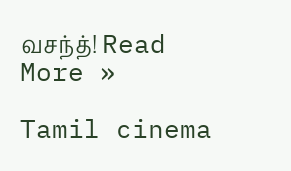வசந்த்! Read More »

Tamil cinema